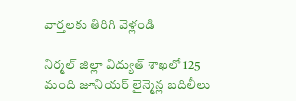వార్తలకు తిరిగి వెళ్లండి

నిర్మల్ జిల్లా విద్యుత్ శాఖలో 125 మంది జూనియర్ లైన్మెన్ల బదిలీలు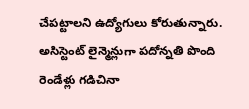చేపట్టాలని ఉద్యోగులు కోరుతున్నారు. అసిస్టెంట్ లైన్మెన్లుగా పదోన్నతి పొంది రెండేళ్లు గడిచినా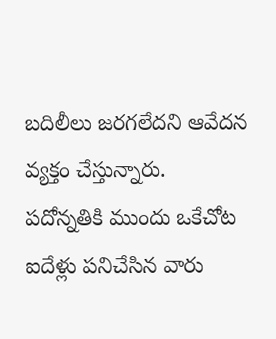బదిలీలు జరగలేదని ఆవేదన వ్యక్తం చేస్తున్నారు.
పదోన్నతికి ముందు ఒకేచోట ఐదేళ్లు పనిచేసిన వారు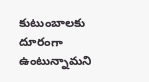కుటుంబాలకు దూరంగా ఉంటున్నామని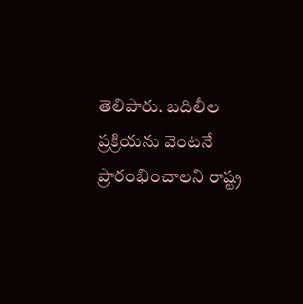తెలిపారు. బదిలీల ప్రక్రియను వెంటనే ప్రారంభించాలని రాష్ట్ర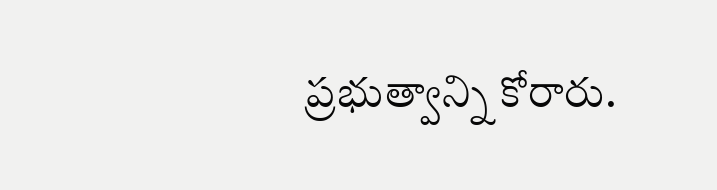ప్రభుత్వాన్ని కోరారు.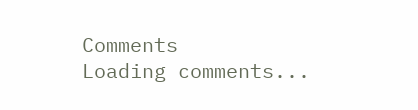Comments
Loading comments...